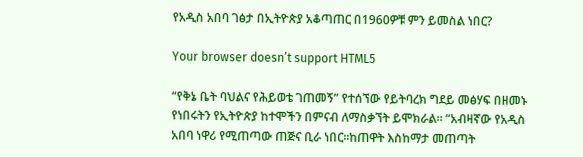የአዲስ አበባ ገፅታ በኢትዮጵያ አቆጣጠር በ1960ዎቹ ምን ይመስል ነበር?

Your browser doesn’t support HTML5

“የቅኔ ቤት ባህልና የሕይወቴ ገጠመኝ” የተሰኘው የይትባረክ ግደይ መፅሃፍ በዘመኑ የነበሩትን የኢትዮጵያ ከተሞችን በምናብ ለማስቃኘት ይሞክራል። “አብዛኛው የአዲስ አበባ ነዋሪ የሚጠጣው ጠጅና ቢራ ነበር።ከጠዋት እስከማታ መጠጣት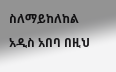ስለማይከለከል አዲስ አበባ በዚህ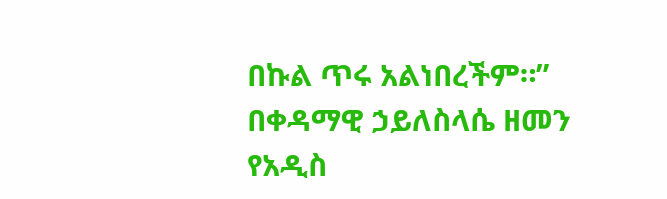በኩል ጥሩ አልነበረችም።” በቀዳማዊ ኃይለስላሴ ዘመን የአዲስ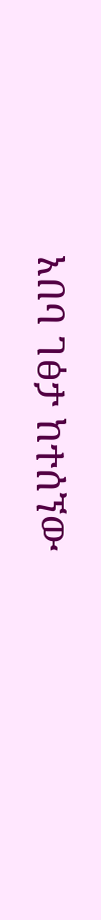አበባ ገፅታ ከተሰኘው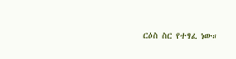ርዕስ ስር የተፃፈ ነው።